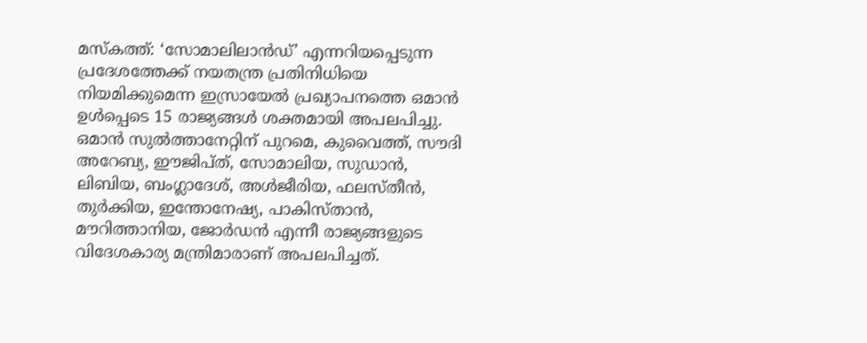മസ്കത്ത്: ‘സോമാലിലാൻഡ്’ എന്നറിയപ്പെടുന്ന പ്രദേശത്തേക്ക് നയതന്ത്ര പ്രതിനിധിയെ നിയമിക്കുമെന്ന ഇസ്രായേൽ പ്രഖ്യാപനത്തെ ഒമാൻ ഉൾപ്പെടെ 15 രാജ്യങ്ങൾ ശക്തമായി അപലപിച്ചു. ഒമാൻ സുൽത്താനേറ്റിന് പുറമെ, കുവൈത്ത്, സൗദി അറേബ്യ, ഈജിപ്ത്, സോമാലിയ, സുഡാൻ, ലിബിയ, ബംഗ്ലാദേശ്, അൾജീരിയ, ഫലസ്തീൻ, തുർക്കിയ, ഇന്തോനേഷ്യ, പാകിസ്താൻ, മൗറിത്താനിയ, ജോർഡൻ എന്നീ രാജ്യങ്ങളുടെ വിദേശകാര്യ മന്ത്രിമാരാണ് അപലപിച്ചത്.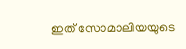ഇത് സോമാലിയയുടെ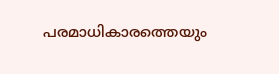പരമാധികാരത്തെയും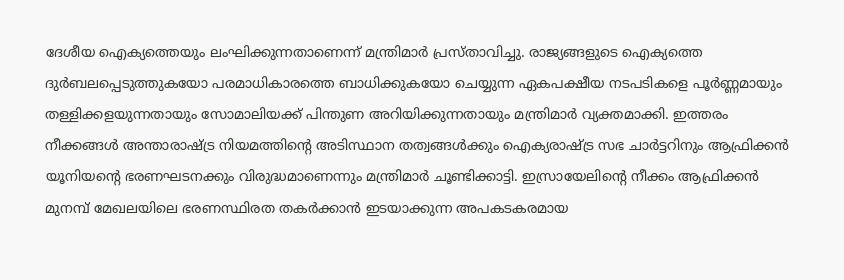ദേശീയ ഐക്യത്തെയും ലംഘിക്കുന്നതാണെന്ന് മന്ത്രിമാർ പ്രസ്താവിച്ചു. രാജ്യങ്ങളുടെ ഐക്യത്തെ ദുർബലപ്പെടുത്തുകയോ പരമാധികാരത്തെ ബാധിക്കുകയോ ചെയ്യുന്ന ഏകപക്ഷീയ നടപടികളെ പൂർണ്ണമായും തള്ളിക്കളയുന്നതായും സോമാലിയക്ക് പിന്തുണ അറിയിക്കുന്നതായും മന്ത്രിമാർ വ്യക്തമാക്കി. ഇത്തരം നീക്കങ്ങൾ അന്താരാഷ്ട്ര നിയമത്തിന്റെ അടിസ്ഥാന തത്വങ്ങൾക്കും ഐക്യരാഷ്ട്ര സഭ ചാർട്ടറിനും ആഫ്രിക്കൻ യൂനിയന്റെ ഭരണഘടനക്കും വിരുദ്ധമാണെന്നും മന്ത്രിമാർ ചൂണ്ടിക്കാട്ടി. ഇസ്രായേലിന്റെ നീക്കം ആഫ്രിക്കൻ മുനമ്പ് മേഖലയിലെ ഭരണസ്ഥിരത തകർക്കാൻ ഇടയാക്കുന്ന അപകടകരമായ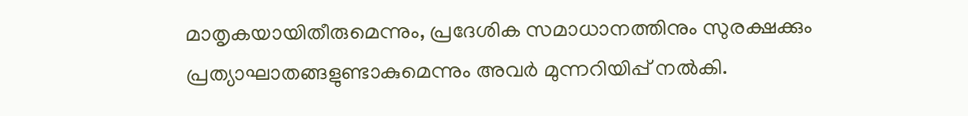മാതൃകയായിതീരുമെന്നും, പ്രദേശിക സമാധാനത്തിനും സുരക്ഷക്കും പ്രത്യാഘാതങ്ങളുണ്ടാകുമെന്നും അവർ മുന്നറിയിപ്പ് നൽകി.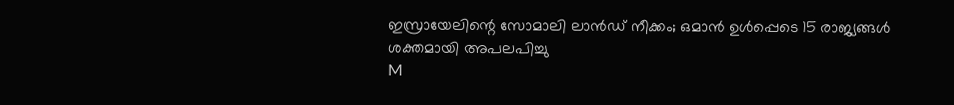ഇസ്രായേലിന്റെ സോമാലി ലാൻഡ് നീക്കം; ഒമാൻ ഉൾപ്പെടെ 15 രാജ്യങ്ങൾ ശക്തമായി അപലപിച്ചു
M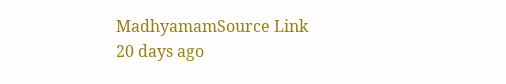MadhyamamSource Link
20 days ago